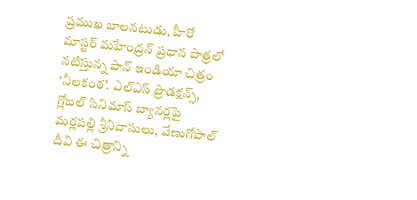ప్రముఖ బాలనటుడు, హీరో మాస్టర్ మహేంద్రన్ ప్రధాన పాత్రలో నటిస్తున్న పాన్ ఇండియా చిత్రం ‘నీలకంఠ’. ఎల్ఎస్ ప్రొడక్షన్స్, గ్లోబల్ సినిమాస్ బ్యానర్లపై మర్లపల్లి శ్రీనివాసులు, వేణుగోపాల్ దీవి ఈ చిత్రాన్ని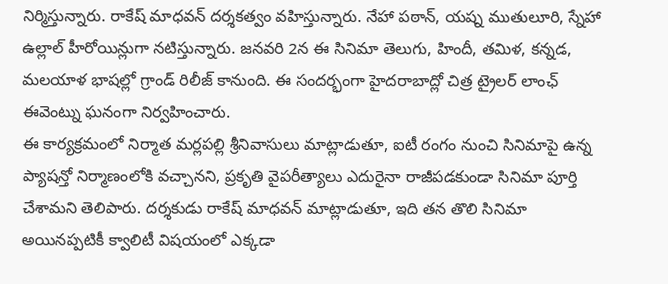నిర్మిస్తున్నారు. రాకేష్ మాధవన్ దర్శకత్వం వహిస్తున్నారు. నేహా పఠాన్, యష్న ముతులూరి, స్నేహా ఉల్లాల్ హీరోయిన్లుగా నటిస్తున్నారు. జనవరి 2న ఈ సినిమా తెలుగు, హిందీ, తమిళ, కన్నడ, మలయాళ భాషల్లో గ్రాండ్ రిలీజ్ కానుంది. ఈ సందర్భంగా హైదరాబాద్లో చిత్ర ట్రైలర్ లాంఛ్ ఈవెంట్ను ఘనంగా నిర్వహించారు.
ఈ కార్యక్రమంలో నిర్మాత మర్లపల్లి శ్రీనివాసులు మాట్లాడుతూ, ఐటీ రంగం నుంచి సినిమాపై ఉన్న ప్యాషన్తో నిర్మాణంలోకి వచ్చానని, ప్రకృతి వైపరీత్యాలు ఎదురైనా రాజీపడకుండా సినిమా పూర్తి చేశామని తెలిపారు. దర్శకుడు రాకేష్ మాధవన్ మాట్లాడుతూ, ఇది తన తొలి సినిమా అయినప్పటికీ క్వాలిటీ విషయంలో ఎక్కడా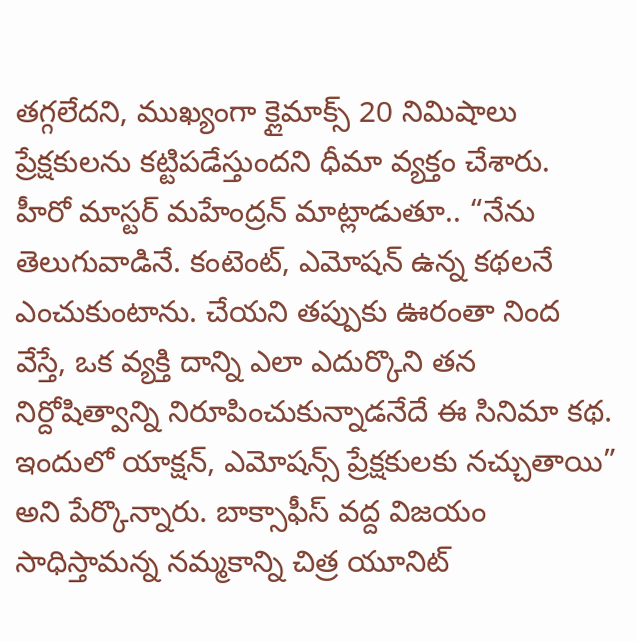తగ్గలేదని, ముఖ్యంగా క్లైమాక్స్ 20 నిమిషాలు ప్రేక్షకులను కట్టిపడేస్తుందని ధీమా వ్యక్తం చేశారు.
హీరో మాస్టర్ మహేంద్రన్ మాట్లాడుతూ.. “నేను తెలుగువాడినే. కంటెంట్, ఎమోషన్ ఉన్న కథలనే ఎంచుకుంటాను. చేయని తప్పుకు ఊరంతా నింద వేస్తే, ఒక వ్యక్తి దాన్ని ఎలా ఎదుర్కొని తన నిర్దోషిత్వాన్ని నిరూపించుకున్నాడనేదే ఈ సినిమా కథ. ఇందులో యాక్షన్, ఎమోషన్స్ ప్రేక్షకులకు నచ్చుతాయి” అని పేర్కొన్నారు. బాక్సాఫీస్ వద్ద విజయం సాధిస్తామన్న నమ్మకాన్ని చిత్ర యూనిట్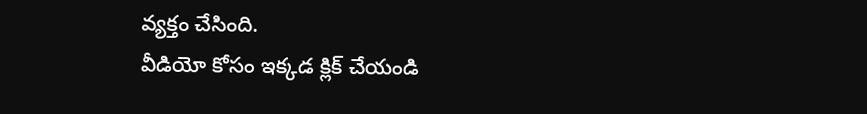వ్యక్తం చేసింది.
వీడియో కోసం ఇక్కడ క్లిక్ చేయండి